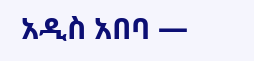አዲስ አበባ —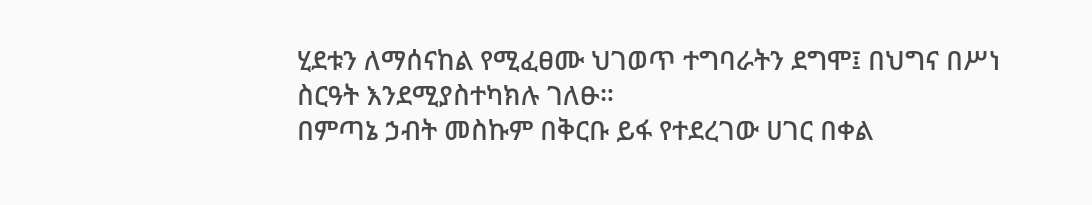ሂደቱን ለማሰናከል የሚፈፀሙ ህገወጥ ተግባራትን ደግሞ፤ በህግና በሥነ ስርዓት እንደሚያስተካክሉ ገለፁ።
በምጣኔ ኃብት መስኩም በቅርቡ ይፋ የተደረገው ሀገር በቀል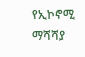የኢኮኖሚ ማሻሻያ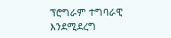ፕሮግራም ተግባራዊ እንደሚደረግ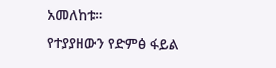አመለከቱ።
የተያያዘውን የድምፅ ፋይል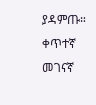ያዳምጡ።
ቀጥተኛ መገናኛ